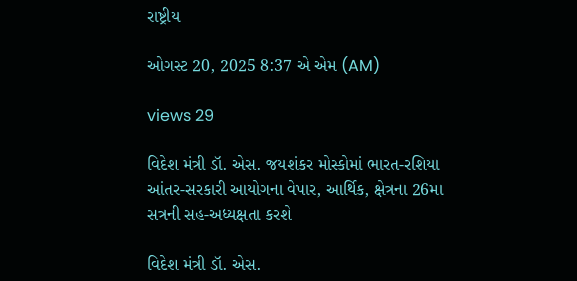રાષ્ટ્રીય

ઓગસ્ટ 20, 2025 8:37 એ એમ (AM)

views 29

વિદેશ મંત્રી ડૉ. એસ. જયશંકર મોસ્કોમાં ભારત-રશિયા આંતર-સરકારી આયોગના વેપાર, આર્થિક, ક્ષેત્રના 26મા સત્રની સહ-અધ્યક્ષતા કરશે

વિદેશ મંત્રી ડૉ. એસ.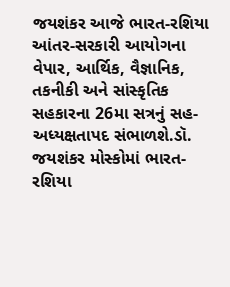જયશંકર આજે ભારત-રશિયા આંતર-સરકારી આયોગના વેપાર, આર્થિક, વૈજ્ઞાનિક, તકનીકી અને સાંસ્કૃતિક સહકારના 26મા સત્રનું સહ-અધ્યક્ષતાપદ સંભાળશે.ડૉ. જયશંકર મોસ્કોમાં ભારત-રશિયા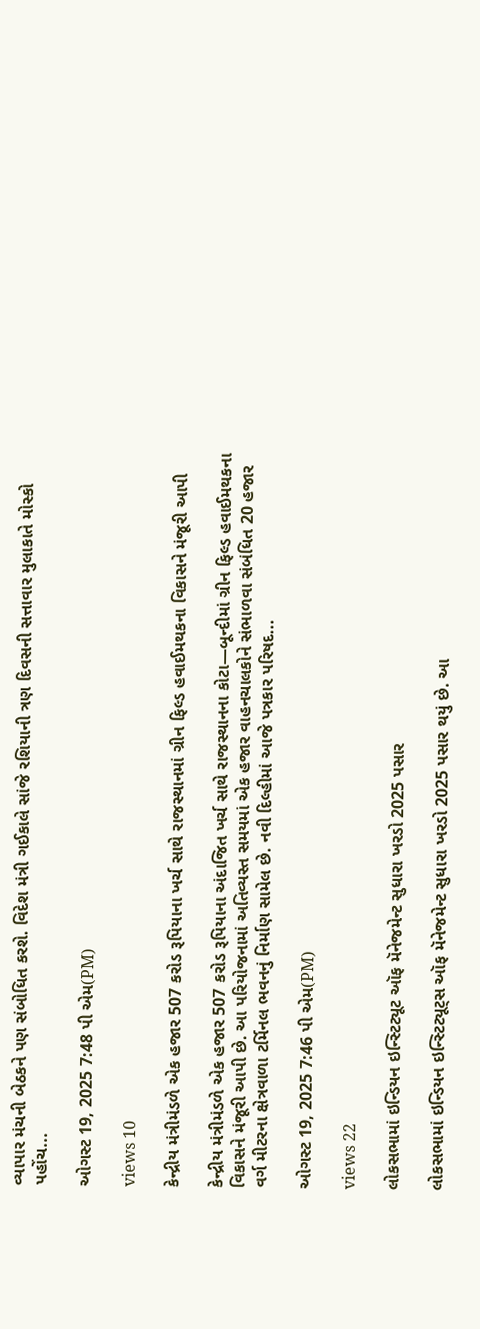વ્યાપાર મંચની બેઠકને પણ સંબોધિત કરશે. વિદેશ મંત્રી ગઈકાલે સાંજે રશિયાની ત્રણ દિવસની સત્તાવાર મુલાકાતે મોસ્કો પહોંચ...

ઓગસ્ટ 19, 2025 7:48 પી એમ(PM)

views 10

કેન્દ્રીય મંત્રીમંડળે એક હજાર 507 કરોડ રૂપિયાના ખર્ચ સાથે રાજસ્થાનમાં ગ્રીન ફિલ્ડ હવાઈમથકના વિકાસને મંજૂરી આપી

કેન્દ્રીય મંત્રીમંડળે એક હજાર 507 કરોડ રૂપિયાના અંદાજિત ખર્ચ સાથે રાજસ્થાનના કોટા—બૂન્દીમાં ગ્રીન ફિલ્ડ હવાઈમથકના વિકાસને મંજૂરી આપી છે. આ પરિયોજનામાં અતિવ્યસ્ત સમયમાં એક હજાર વાહનચાલકોને સંભાળવા સંબંધિત 20 હજાર વર્ગ મીટરના ક્ષેત્રવાળા ટર્મિનલ ભવનનું નિર્માણ સામેલ છે. નવી દિલ્હીમાં આજે પત્રકાર પરિષદ...

ઓગસ્ટ 19, 2025 7:46 પી એમ(PM)

views 22

લોકસભામાં ઇન્ડિયન ઇન્સ્ટિટ્યૂટ ઑફ મૅનેજમેન્ટ સુધારા ખરડો 2025 પસાર

લોકસભામાં ઇન્ડિયન ઇન્સ્ટિટ્યૂટ્સ ઑફ મૅનેજમેન્ટ સુધારા ખરડો 2025 પસાર થયું છે. આ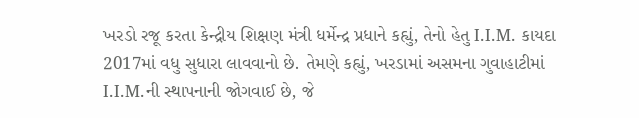ખરડો રજૂ કરતા કેન્દ્રીય શિક્ષણ મંત્રી ધર્મેન્દ્ર પ્રધાને કહ્યું, તેનો હેતુ I.I.M. કાયદા 2017માં વધુ સુધારા લાવવાનો છે. તેમણે કહ્યું, ખરડામાં અસમના ગુવાહાટીમાં I.I.M.ની સ્થાપનાની જોગવાઈ છે, જે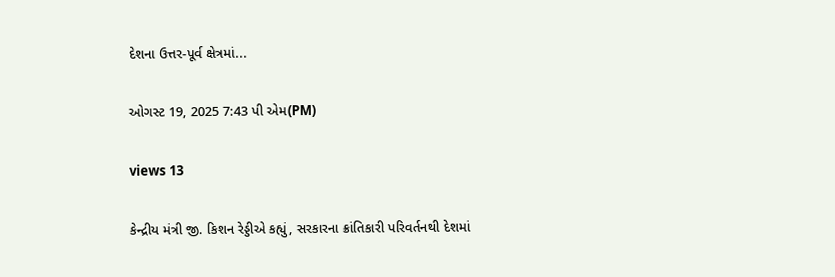દેશના ઉત્તર-પૂર્વ ક્ષેત્રમાં...

ઓગસ્ટ 19, 2025 7:43 પી એમ(PM)

views 13

કેન્દ્રીય મંત્રી જી. કિશન રેડ્ડીએ કહ્યું, સરકારના ક્રાંતિકારી પરિવર્તનથી દેશમાં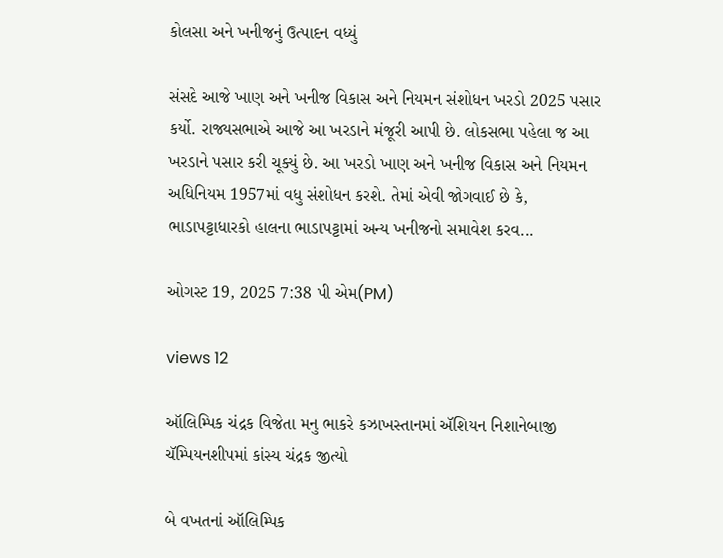કોલસા અને ખનીજનું ઉત્પાદન વધ્યું

સંસદે આજે ખાણ અને ખનીજ વિકાસ અને નિયમન સંશોધન ખરડો 2025 પસાર કર્યો. રાજ્યસભાએ આજે આ ખરડાને મંજૂરી આપી છે. લોકસભા પહેલા જ આ ખરડાને પસાર કરી ચૂક્યું છે. આ ખરડો ખાણ અને ખનીજ વિકાસ અને નિયમન અધિનિયમ 1957માં વધુ સંશોધન કરશે. તેમાં એવી જોગવાઈ છે કે, ભાડાપટ્ટાધારકો હાલના ભાડાપટ્ટામાં અન્ય ખનીજનો સમાવેશ કરવ...

ઓગસ્ટ 19, 2025 7:38 પી એમ(PM)

views 12

ઑલિમ્પિક ચંદ્રક વિજેતા મનુ ભાકરે કઝાખસ્તાનમાં ઍશિયન નિશાનેબાજી ચૅમ્પિયનશીપમાં કાંસ્ય ચંદ્રક જીત્યો

બે વખતનાં ઑલિમ્પિક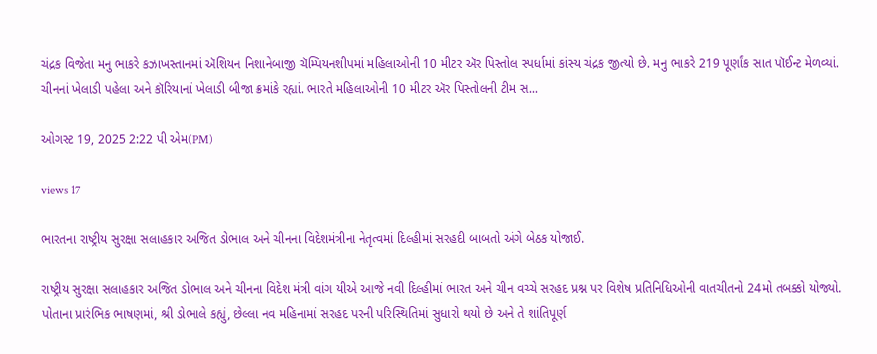ચંદ્રક વિજેતા મનુ ભાકરે કઝાખસ્તાનમાં ઍશિયન નિશાનેબાજી ચૅમ્પિયનશીપમાં મહિલાઓની 10 મીટર ઍર પિસ્તોલ સ્પર્ધામાં કાંસ્ય ચંદ્રક જીત્યો છે. મનુ ભાકરે 219 પૂર્ણાંક સાત પૉઈન્ટ મેળવ્યાં. ચીનનાં ખેલાડી પહેલા અને કૉરિયાનાં ખેલાડી બીજા ક્રમાંકે રહ્યાં. ભારતે મહિલાઓની 10 મીટર ઍર પિસ્તોલની ટીમ સ...

ઓગસ્ટ 19, 2025 2:22 પી એમ(PM)

views 17

ભારતના રાષ્ટ્રીય સુરક્ષા સલાહકાર અજિત ડોભાલ અને ચીનના વિદેશમંત્રીના નેતૃત્વમાં દિલ્હીમાં સરહદી બાબતો અંગે બેઠક યોજાઈ.

રાષ્ટ્રીય સુરક્ષા સલાહકાર અજિત ડોભાલ અને ચીનના વિદેશ મંત્રી વાંગ યીએ આજે નવી દિલ્હીમાં ભારત અને ચીન વચ્ચે સરહદ પ્રશ્ન પર વિશેષ પ્રતિનિધિઓની વાતચીતનો 24મો તબક્કો યોજ્યો. પોતાના પ્રારંભિક ભાષણમાં, શ્રી ડોભાલે કહ્યું, છેલ્લા નવ મહિનામાં સરહદ પરની પરિસ્થિતિમાં સુધારો થયો છે અને તે શાંતિપૂર્ણ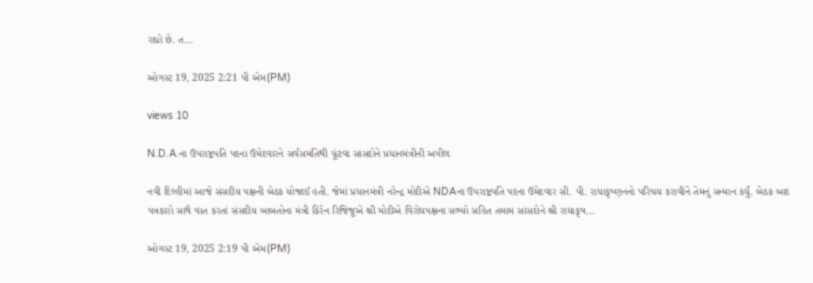રહ્યો છે. ત...

ઓગસ્ટ 19, 2025 2:21 પી એમ(PM)

views 10

N.D.A.ના ઉપરાષ્ટ્રપતિ પદના ઉમેદવારને સર્વસમંતિથી ચૂંટવા સાંસદોને પ્રધાનમંત્રીની અપીલ

નવી દિલ્હીમાં આજે સંસદીય પક્ષની બેઠક યોજાઈ હતી. જેમાં પ્રધાનમંત્રી નરેન્દ્ર મોદીએ NDAના ઉપરાષ્ટ્રપતિ પદના ઉમેદવાર સી. પી. રાધાકૃષ્ણનનો પરિચય કરાવીને તેમનું સન્માન કર્યું. બેઠક બાદ પત્રકારો સાથે વાત કરતાં સંસદીય બાબતોના મંત્રી કિરેન રિજિજુએ શ્રી મોદીએ વિરોધપક્ષના સભ્યો સહિત તમામ સાંસદોને શ્રી રાધાકૃષ...

ઓગસ્ટ 19, 2025 2:19 પી એમ(PM)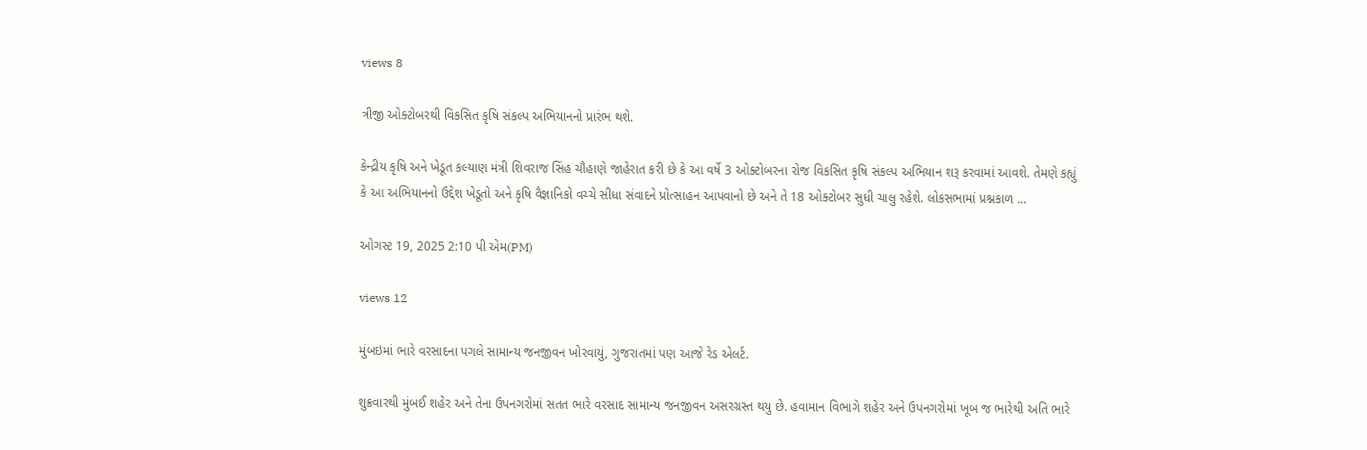views 8

ત્રીજી ઓક્ટોબરથી વિકસિત કૃષિ સંકલ્પ અભિયાનનો પ્રારંભ થશે.

કેન્દ્રીય કૃષિ અને ખેડૂત કલ્યાણ મંત્રી શિવરાજ સિંહ ચૌહાણે જાહેરાત કરી છે કે આ વર્ષે 3 ઓક્ટોબરના રોજ વિકસિત કૃષિ સંકલ્પ અભિયાન શરૂ કરવામાં આવશે. તેમણે કહ્યું કે આ અભિયાનનો ઉદ્દેશ ખેડૂતો અને કૃષિ વૈજ્ઞાનિકો વચ્ચે સીધા સંવાદને પ્રોત્સાહન આપવાનો છે અને તે 18 ઓક્ટોબર સુધી ચાલુ રહેશે. લોકસભામાં પ્રશ્નકાળ ...

ઓગસ્ટ 19, 2025 2:10 પી એમ(PM)

views 12

મુંબઇમાં ભારે વરસાદના પગલે સામાન્ય જનજીવન ખોરવાયું, ગુજરાતમાં પણ આજે રેડ એલર્ટ.

શુક્રવારથી મુંબઈ શહેર અને તેના ઉપનગરોમાં સતત ભારે વરસાદ સામાન્ય જનજીવન અસરગ્રસ્ત થયુ છે. હવામાન વિભાગે શહેર અને ઉપનગરોમાં ખૂબ જ ભારેથી અતિ ભારે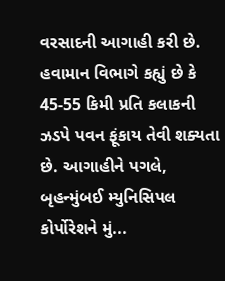વરસાદની આગાહી કરી છે. હવામાન વિભાગે કહ્યું છે કે 45-55 કિમી પ્રતિ કલાકની ઝડપે પવન ફૂંકાય તેવી શક્યતા છે. આગાહીને પગલે, બૃહન્મુંબઈ મ્યુનિસિપલ કોર્પોરેશને મું...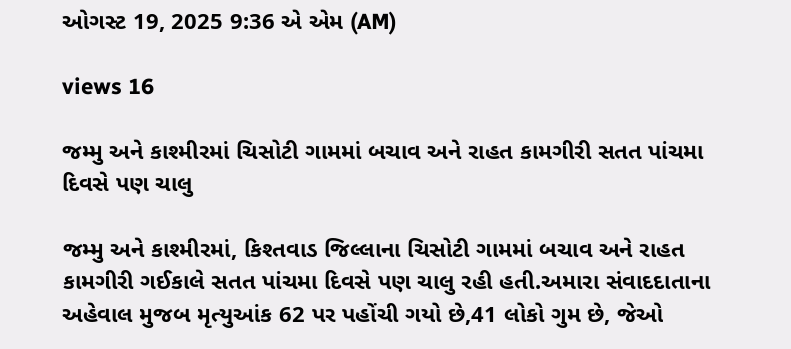ઓગસ્ટ 19, 2025 9:36 એ એમ (AM)

views 16

જમ્મુ અને કાશ્મીરમાં ચિસોટી ગામમાં બચાવ અને રાહત કામગીરી સતત પાંચમા દિવસે પણ ચાલુ

જમ્મુ અને કાશ્મીરમાં, કિશ્તવાડ જિલ્લાના ચિસોટી ગામમાં બચાવ અને રાહત કામગીરી ગઈકાલે સતત પાંચમા દિવસે પણ ચાલુ રહી હતી.અમારા સંવાદદાતાના અહેવાલ મુજબ મૃત્યુઆંક 62 પર પહોંચી ગયો છે,41 લોકો ગુમ છે, જેઓ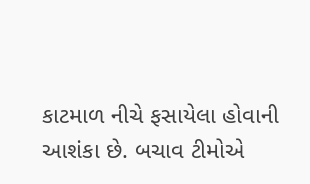કાટમાળ નીચે ફસાયેલા હોવાની આશંકા છે. બચાવ ટીમોએ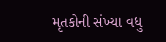મૃતકોની સંખ્યા વધુ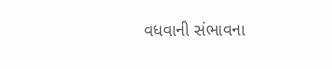વધવાની સંભાવના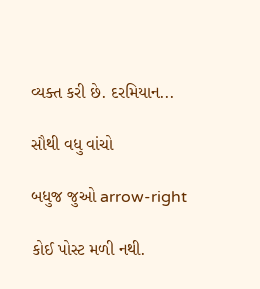વ્યક્ત કરી છે. દરમિયાન...

સૌથી વધુ વાંચો

બધુજ જુઓ arrow-right

કોઈ પોસ્ટ મળી નથી.